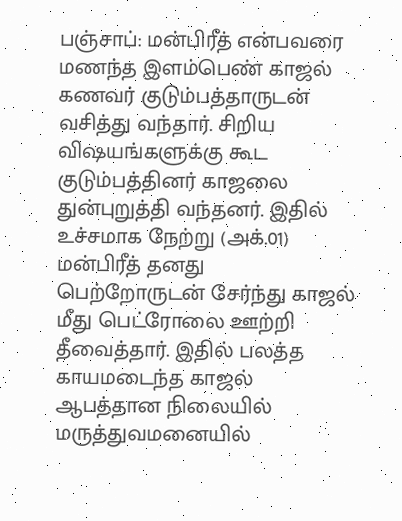பஞ்சாப்: மன்பிரீத் என்பவரை மணந்த இளம்பெண் காஜல் கணவர் குடும்பத்தாருடன் வசித்து வந்தார். சிறிய விஷயங்களுக்கு கூட குடும்பத்தினர் காஜலை துன்புறுத்தி வந்தனர். இதில் உச்சமாக நேற்று (அக்.01) மன்பிரீத் தனது பெற்றோருடன் சேர்ந்து காஜல் மீது பெட்ரோலை ஊற்றி தீவைத்தார். இதில் பலத்த காயமடைந்த காஜல் ஆபத்தான நிலையில் மருத்துவமனையில்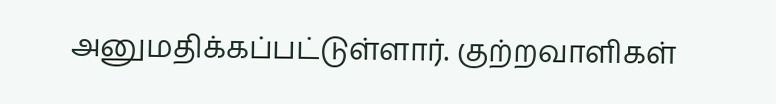அனுமதிக்கப்பட்டுள்ளார். குற்றவாளிகள்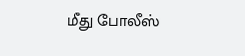மீது போலீஸ்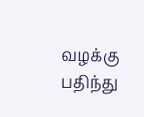வழக்கு பதிந்து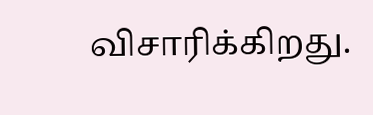விசாரிக்கிறது.